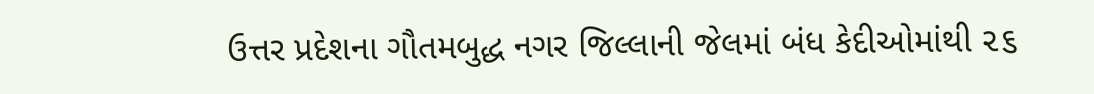ઉત્તર પ્રદેશના ગૌતમબુદ્ધ નગર જિલ્લાની જેલમાં બંધ કેદીઓમાંથી ૨૬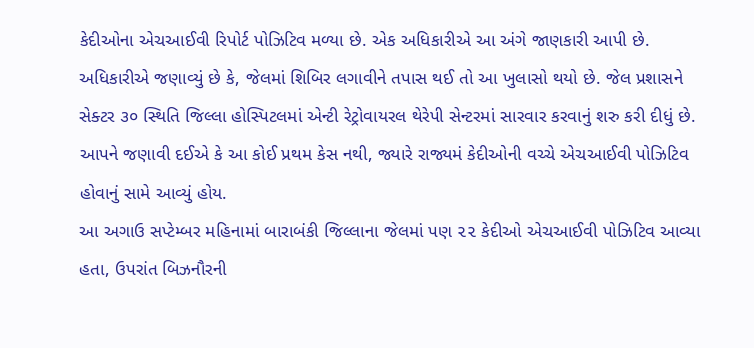કેદીઓના એચઆઈવી રિપોર્ટ પોઝિટિવ મળ્યા છે. એક અધિકારીએ આ અંગે જાણકારી આપી છે. અધિકારીએ જણાવ્યું છે કે, જેલમાં શિબિર લગાવીને તપાસ થઈ તો આ ખુલાસો થયો છે. જેલ પ્રશાસને સેક્ટર ૩૦ સ્થિતિ જિલ્લા હોસ્પિટલમાં એન્ટી રેટ્રોવાયરલ થેરેપી સેન્ટરમાં સારવાર કરવાનું શરુ કરી દીધું છે. આપને જણાવી દઈએ કે આ કોઈ પ્રથમ કેસ નથી, જ્યારે રાજ્યમં કેદીઓની વચ્ચે એચઆઈવી પોઝિટિવ હોવાનું સામે આવ્યું હોય.
આ અગાઉ સપ્ટેમ્બર મહિનામાં બારાબંકી જિલ્લાના જેલમાં પણ ૨૨ કેદીઓ એચઆઈવી પોઝિટિવ આવ્યા હતા, ઉપરાંત બિઝનૌરની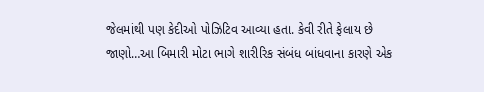જેલમાંથી પણ કેદીઓ પોઝિટિવ આવ્યા હતા. કેવી રીતે ફેલાય છે જાણો…આ બિમારી મોટા ભાગે શારીરિક સંબંધ બાંધવાના કારણે એક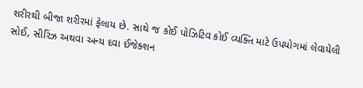શરીરથી બીજા શરીરમાં ફેલાય છે. સાથે જ કોઈ પોઝિટિવ કોઈ વ્યક્તિ માટે ઉપયોગમાં લેવાયેલી સોઈ, સીરિંઝ અથવા અન્ય દવા ઈંજેક્શન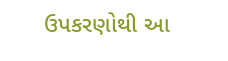ઉપકરણોથી આ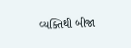વ્યક્તિથી બીજા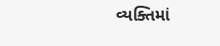વ્યક્તિમાં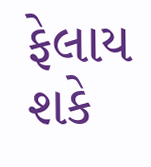ફેલાય શકે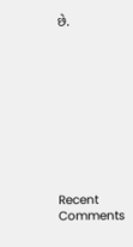છે.










Recent Comments